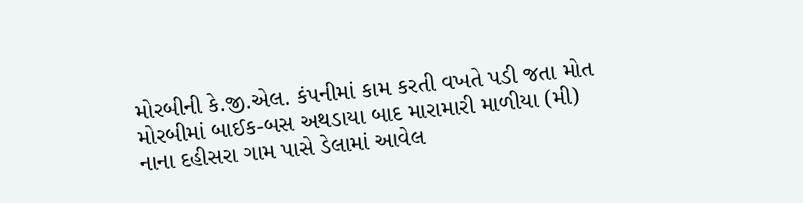મોરબીની કે.જી.એલ. કંપનીમાં કામ કરતી વખતે પડી જતા મોત મોરબીમાં બાઈક-બસ અથડાયા બાદ મારામારી માળીયા (મી) નાના દહીસરા ગામ પાસે ડેલામાં આવેલ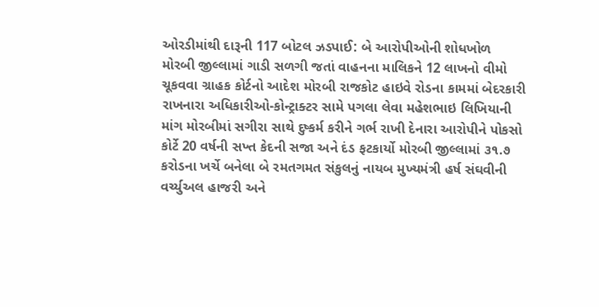ઓરડીમાંથી દારૂની 117 બોટલ ઝડપાઈ: બે આરોપીઓની શોધખોળ મોરબી જીલ્લામાં ગાડી સળગી જતાં વાહનના માલિકને 12 લાખનો વીમો ચૂકવવા ગ્રાહક કોર્ટનો આદેશ મોરબી રાજકોટ હાઇવે રોડના કામમાં બેદરકારી રાખનારા અધિકારીઓ-કોન્ટ્રાક્ટર સામે પગલા લેવા મહેશભાઇ લિખિયાની માંગ મોરબીમાં સગીરા સાથે દુષ્કર્મ કરીને ગર્ભ રાખી દેનારા આરોપીને પોકસો કોર્ટે 20 વર્ષની સખ્ત કેદની સજા અને દંડ ફટકાર્યો મોરબી જીલ્લામાં ૩૧.૭ કરોડના ખર્ચે બનેલા બે રમતગમત સંકુલનું નાયબ મુખ્યમંત્રી હર્ષ સંઘવીની વર્ચ્યુઅલ હાજરી અને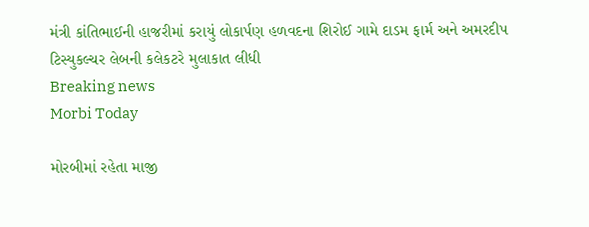મંત્રી કાંતિભાઈની હાજરીમાં કરાયું લોકાર્પણ હળવદના શિરોઈ ગામે દાડમ ફાર્મ અને અમરદીપ ટિસ્યુકલ્ચર લેબની કલેકટરે મુલાકાત લીધી
Breaking news
Morbi Today

મોરબીમાં રહેતા માજી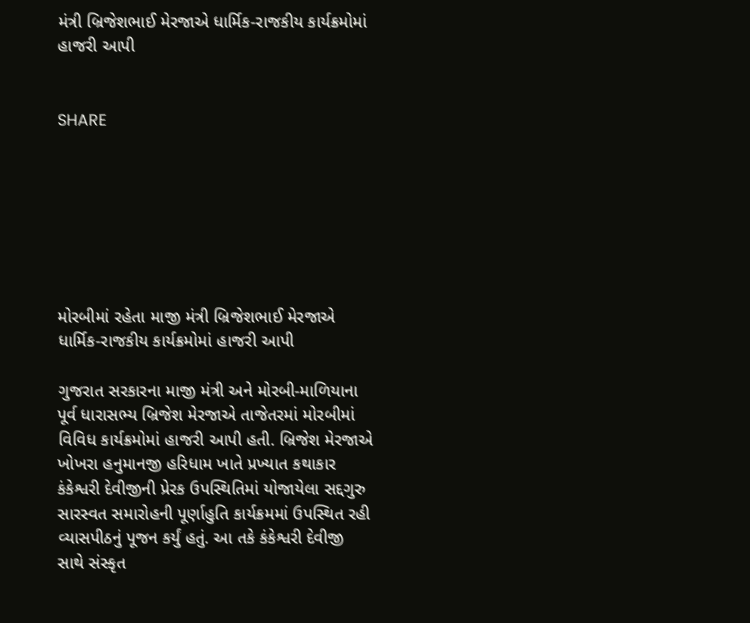મંત્રી બ્રિજેશભાઈ મેરજાએ ધાર્મિક-રાજકીય કાર્યક્રમોમાં હાજરી આપી


SHARE







મોરબીમાં રહેતા માજી મંત્રી બ્રિજેશભાઈ મેરજાએ ધાર્મિક-રાજકીય કાર્યક્રમોમાં હાજરી આપી

ગુજરાત સરકારના માજી મંત્રી અને મોરબી-માળિયાના પૂર્વ ધારાસભ્ય બ્રિજેશ મેરજાએ તાજેતરમાં મોરબીમાં વિવિધ કાર્યક્રમોમાં હાજરી આપી હતી. બ્રિજેશ મેરજાએ ખોખરા હનુમાનજી હરિધામ ખાતે પ્રખ્યાત કથાકાર કંકેશ્વરી દેવીજીની પ્રેરક ઉપસ્થિતિમાં યોજાયેલા સદ્દગુરુ સારસ્વત સમારોહની પૂર્ણાહુતિ કાર્યક્રમમાં ઉપસ્થિત રહી વ્યાસપીઠનું પૂજન કર્યું હતું. આ તકે કંકેશ્વરી દેવીજી સાથે સંસ્કૃત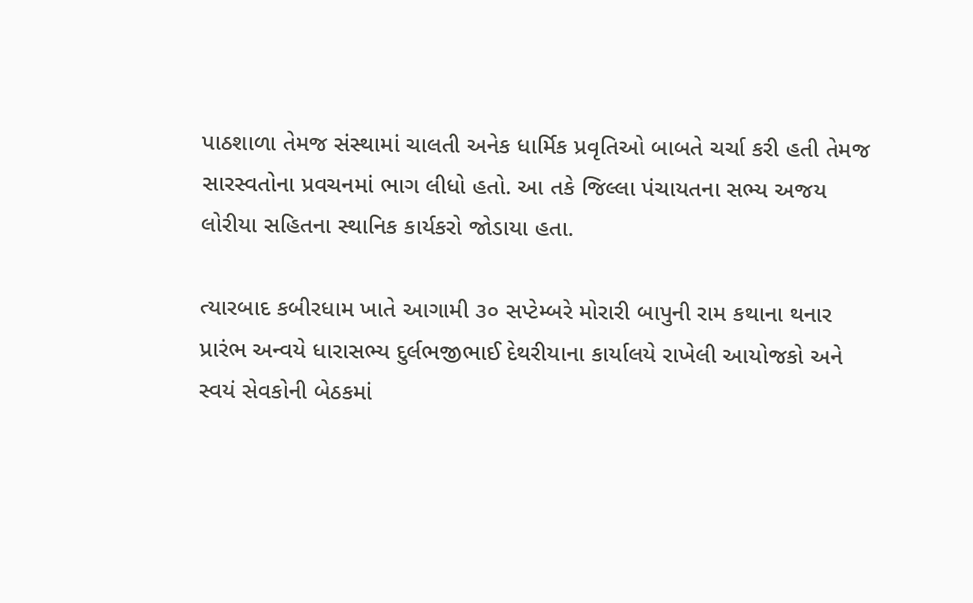પાઠશાળા તેમજ સંસ્થામાં ચાલતી અનેક ધાર્મિક પ્રવૃતિઓ બાબતે ચર્ચા કરી હતી તેમજ સારસ્વતોના પ્રવચનમાં ભાગ લીધો હતો. આ તકે જિલ્લા પંચાયતના સભ્ય અજય લોરીયા સહિતના સ્થાનિક કાર્યકરો જોડાયા હતા.

ત્યારબાદ કબીરધામ ખાતે આગામી ૩૦ સપ્ટેમ્બરે મોરારી બાપુની રામ કથાના થનાર પ્રારંભ અન્વયે ધારાસભ્ય દુર્લભજીભાઈ દેથરીયાના કાર્યાલયે રાખેલી આયોજકો અને સ્વયં સેવકોની બેઠકમાં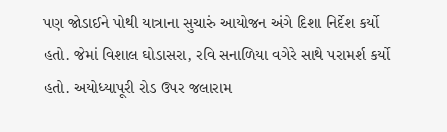પણ જોડાઈને પોથી યાત્રાના સુચારું આયોજન અંગે દિશા નિર્દેશ કર્યો હતો. જેમાં વિશાલ ઘોડાસરા, રવિ સનાળિયા વગેરે સાથે પરામર્શ કર્યો હતો. અયોધ્યાપૂરી રોડ ઉપર જલારામ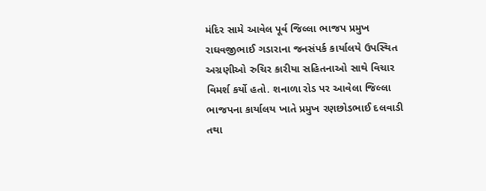મંદિર સામે આવેલ પૂર્વ જિલ્લા ભાજપ પ્રમુખ રાઘવજીભાઈ ગડારાના જનસંપર્ક કાર્યાલયે ઉપસ્થિત અગ્રણીઓ રુચિર કારીયા સહિતનાઓ સાથે વિચાર વિમર્શ કર્યો હતો. શનાળા રોડ પર આવેલા જિલ્લા ભાજપના કાર્યાલય ખાતે પ્રમુખ રણછોડભાઈ દલવાડી તથા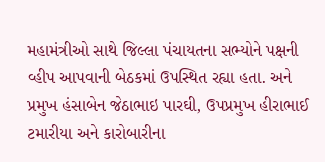મહામંત્રીઓ સાથે જિલ્લા પંચાયતના સભ્યોને પક્ષની વ્હીપ આપવાની બેઠકમાં ઉપસ્થિત રહ્યા હતા. અને પ્રમુખ હંસાબેન જેઠાભાઇ પારઘી, ઉપપ્રમુખ હીરાભાઈ ટમારીયા અને કારોબારીના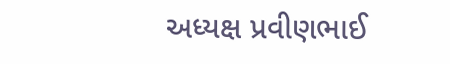અધ્યક્ષ પ્રવીણભાઈ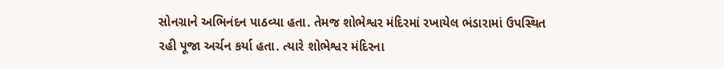સોનગ્રાને અભિનંદન પાઠવ્યા હતા. તેમજ શોભેશ્વર મંદિરમાં રખાયેલ ભંડારામાં ઉપસ્થિત રહી પૂજા અર્ચન કર્યા હતા. ત્યારે શોભેશ્વર મંદિરના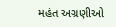મહંત અગ્રણીઓ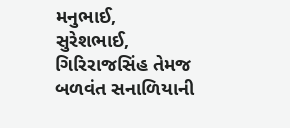મનુભાઈ, સુરેશભાઈ, ગિરિરાજસિંહ તેમજ બળવંત સનાળિયાની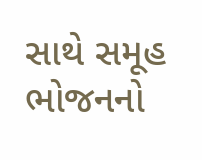સાથે સમૂહ ભોજનનો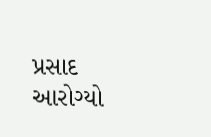પ્રસાદ આરોગ્યો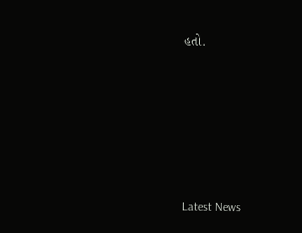હતો.






Latest News